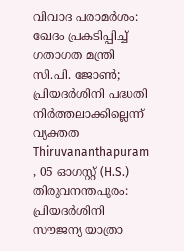വിവാദ പരാമർശം: ഖേദം പ്രകടിപ്പിച്ച് ഗതാഗത മന്ത്രി സി.പി. ജോൺ; പ്രിയദർശിനി പദ്ധതി നിർത്തലാക്കില്ലെന്ന് വ്യക്തത
Thiruvananthapuram , 05 ഓഗസ്റ്റ് (H.S.) തിരുവനന്തപുരം: പ്രിയദർശിനി സൗജന്യ യാത്രാ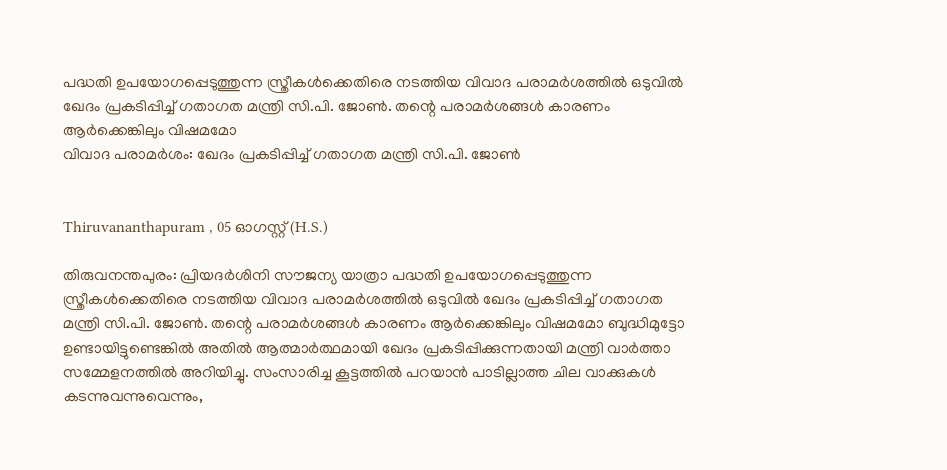പദ്ധതി ഉപയോഗപ്പെടുത്തുന്ന സ്ത്രീകൾക്കെതിരെ നടത്തിയ വിവാദ പരാമർശത്തിൽ ഒടുവിൽ ഖേദം പ്രകടിപ്പിച്ച് ഗതാഗത മന്ത്രി സി.പി. ജോൺ. തന്റെ പരാമർശങ്ങൾ കാരണം ആർക്കെങ്കിലും വിഷമമോ
വിവാദ പരാമർശം: ഖേദം പ്രകടിപ്പിച്ച് ഗതാഗത മന്ത്രി സി.പി. ജോൺ


Thiruvananthapuram , 05 ഓഗസ്റ്റ് (H.S.)

തിരുവനന്തപുരം: പ്രിയദർശിനി സൗജന്യ യാത്രാ പദ്ധതി ഉപയോഗപ്പെടുത്തുന്ന സ്ത്രീകൾക്കെതിരെ നടത്തിയ വിവാദ പരാമർശത്തിൽ ഒടുവിൽ ഖേദം പ്രകടിപ്പിച്ച് ഗതാഗത മന്ത്രി സി.പി. ജോൺ. തന്റെ പരാമർശങ്ങൾ കാരണം ആർക്കെങ്കിലും വിഷമമോ ബുദ്ധിമുട്ടോ ഉണ്ടായിട്ടുണ്ടെങ്കിൽ അതിൽ ആത്മാർത്ഥമായി ഖേദം പ്രകടിപ്പിക്കുന്നതായി മന്ത്രി വാർത്താ സമ്മേളനത്തിൽ അറിയിച്ചു. സംസാരിച്ച കൂട്ടത്തിൽ പറയാൻ പാടില്ലാത്ത ചില വാക്കുകൾ കടന്നുവന്നുവെന്നും,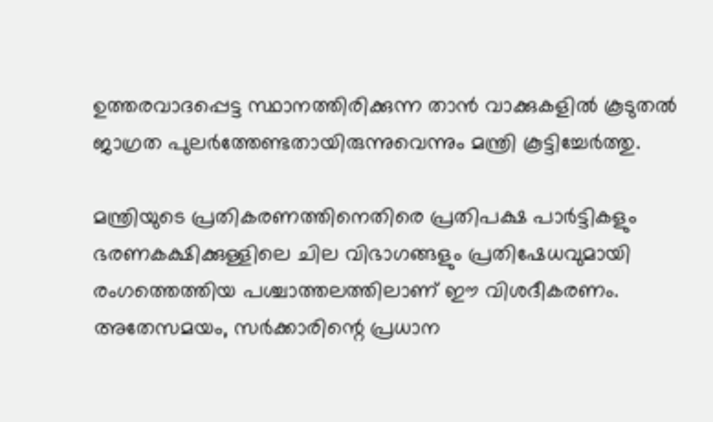ഉത്തരവാദപ്പെട്ട സ്ഥാനത്തിരിക്കുന്ന താൻ വാക്കുകളിൽ കൂടുതൽ ജാഗ്രത പുലർത്തേണ്ടതായിരുന്നുവെന്നും മന്ത്രി കൂട്ടിച്ചേർത്തു.

മന്ത്രിയുടെ പ്രതികരണത്തിനെതിരെ പ്രതിപക്ഷ പാർട്ടികളും ഭരണകക്ഷിക്കുള്ളിലെ ചില വിഭാഗങ്ങളും പ്രതിഷേധവുമായി രംഗത്തെത്തിയ പശ്ചാത്തലത്തിലാണ് ഈ വിശദീകരണം. അതേസമയം, സർക്കാരിന്റെ പ്രധാന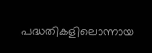പദ്ധതികളിലൊന്നായ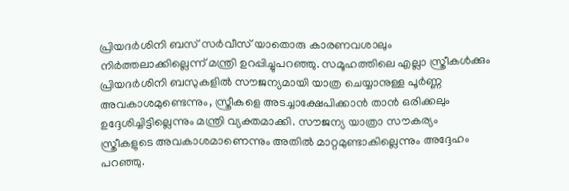പ്രിയദർശിനി ബസ് സർവീസ് യാതൊരു കാരണവശാലും നിർത്തലാക്കില്ലെന്ന് മന്ത്രി ഉറപ്പിച്ചുപറഞ്ഞു. സമൂഹത്തിലെ എല്ലാ സ്ത്രീകൾക്കും പ്രിയദർശിനി ബസുകളിൽ സൗജന്യമായി യാത്ര ചെയ്യാനുള്ള പൂർണ്ണ അവകാശമുണ്ടെന്നും, സ്ത്രീകളെ അടച്ചാക്ഷേപിക്കാൻ താൻ ഒരിക്കലും ഉദ്ദേശിച്ചിട്ടില്ലെന്നും മന്ത്രി വ്യക്തമാക്കി. സൗജന്യ യാത്രാ സൗകര്യം സ്ത്രീകളുടെ അവകാശമാണെന്നും അതിൽ മാറ്റമുണ്ടാകില്ലെന്നും അദ്ദേഹം പറഞ്ഞു.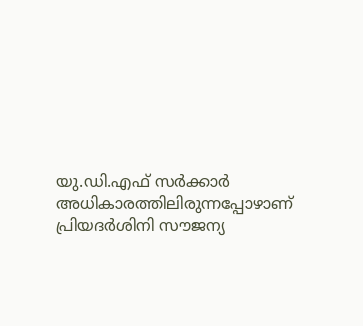യു.ഡി.എഫ് സർക്കാർ അധികാരത്തിലിരുന്നപ്പോഴാണ് പ്രിയദർശിനി സൗജന്യ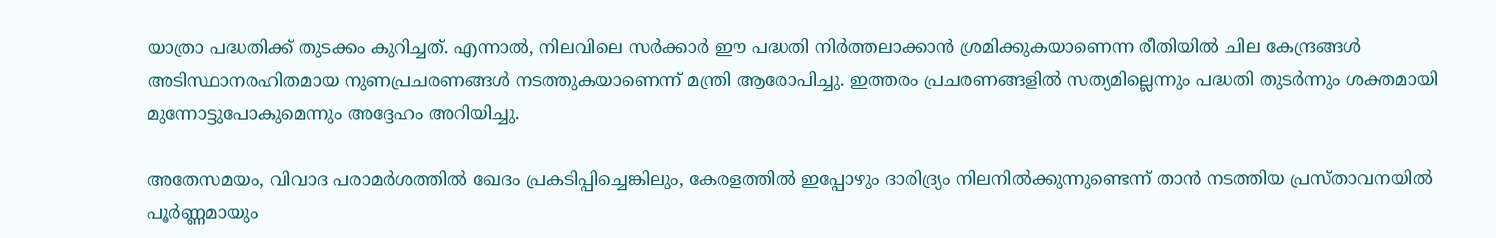യാത്രാ പദ്ധതിക്ക് തുടക്കം കുറിച്ചത്. എന്നാൽ, നിലവിലെ സർക്കാർ ഈ പദ്ധതി നിർത്തലാക്കാൻ ശ്രമിക്കുകയാണെന്ന രീതിയിൽ ചില കേന്ദ്രങ്ങൾ അടിസ്ഥാനരഹിതമായ നുണപ്രചരണങ്ങൾ നടത്തുകയാണെന്ന് മന്ത്രി ആരോപിച്ചു. ഇത്തരം പ്രചരണങ്ങളിൽ സത്യമില്ലെന്നും പദ്ധതി തുടർന്നും ശക്തമായി മുന്നോട്ടുപോകുമെന്നും അദ്ദേഹം അറിയിച്ചു.

അതേസമയം, വിവാദ പരാമർശത്തിൽ ഖേദം പ്രകടിപ്പിച്ചെങ്കിലും, കേരളത്തിൽ ഇപ്പോഴും ദാരിദ്ര്യം നിലനിൽക്കുന്നുണ്ടെന്ന് താൻ നടത്തിയ പ്രസ്താവനയിൽ പൂർണ്ണമായും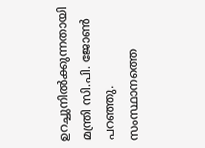ഉറച്ചുനിൽക്കുന്നതായി മന്ത്രി സി.പി. ജോൺ പറഞ്ഞു. സംസ്ഥാനത്തെ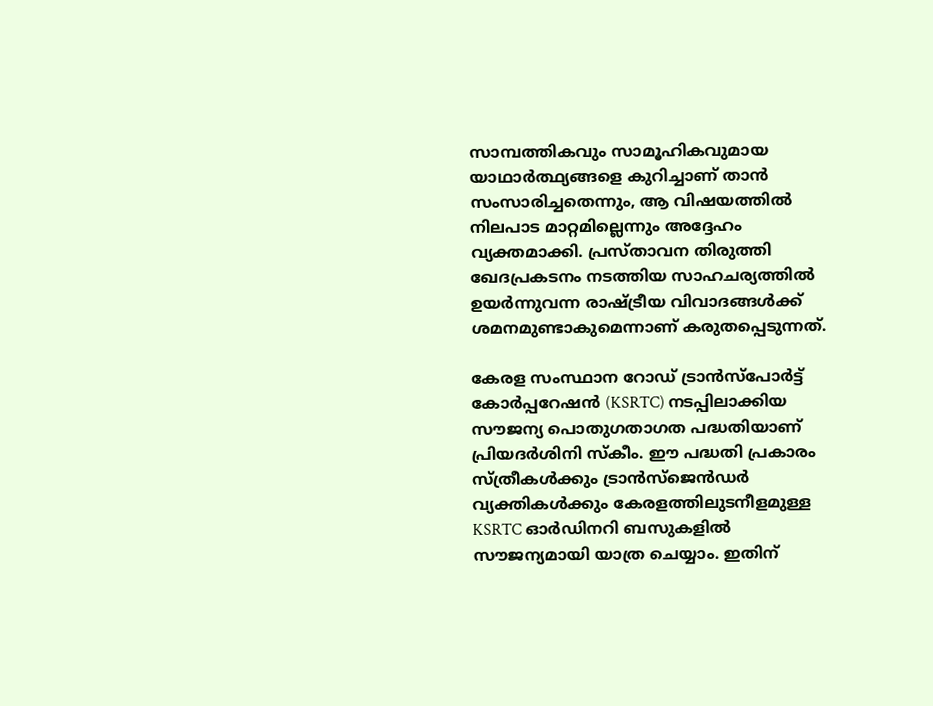സാമ്പത്തികവും സാമൂഹികവുമായ യാഥാർത്ഥ്യങ്ങളെ കുറിച്ചാണ് താൻ സംസാരിച്ചതെന്നും, ആ വിഷയത്തിൽ നിലപാട മാറ്റമില്ലെന്നും അദ്ദേഹം വ്യക്തമാക്കി. പ്രസ്താവന തിരുത്തി ഖേദപ്രകടനം നടത്തിയ സാഹചര്യത്തിൽ ഉയർന്നുവന്ന രാഷ്ട്രീയ വിവാദങ്ങൾക്ക് ശമനമുണ്ടാകുമെന്നാണ് കരുതപ്പെടുന്നത്.

കേരള സംസ്ഥാന റോഡ് ട്രാൻസ്പോർട്ട് കോർപ്പറേഷൻ (KSRTC) നടപ്പിലാക്കിയ സൗജന്യ പൊതുഗതാഗത പദ്ധതിയാണ് പ്രിയദർശിനി സ്കീം. ഈ പദ്ധതി പ്രകാരം സ്ത്രീകൾക്കും ട്രാൻസ്ജെൻഡർ വ്യക്തികൾക്കും കേരളത്തിലുടനീളമുള്ള KSRTC ഓർഡിനറി ബസുകളിൽ സൗജന്യമായി യാത്ര ചെയ്യാം. ഇതിന്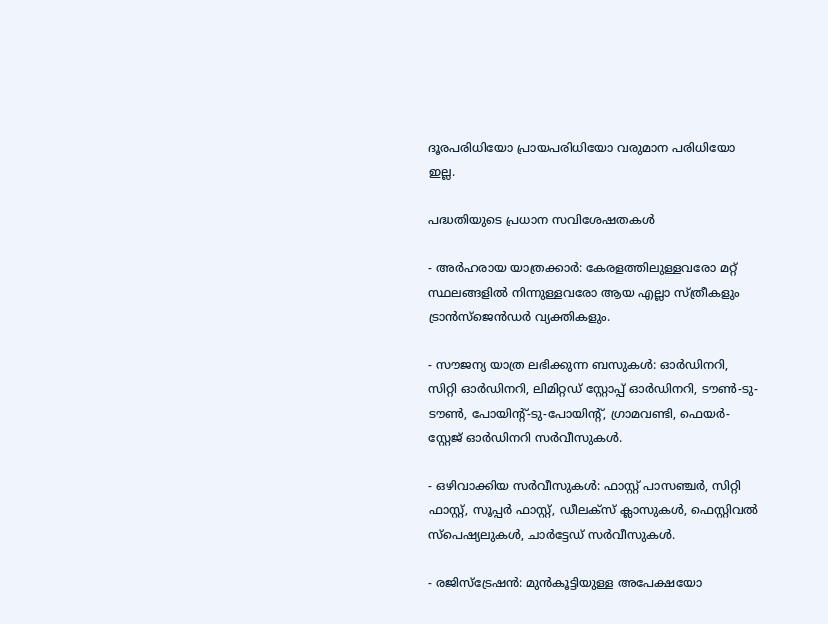ദൂരപരിധിയോ പ്രായപരിധിയോ വരുമാന പരിധിയോ ഇല്ല.

പദ്ധതിയുടെ പ്രധാന സവിശേഷതകൾ

- അർഹരായ യാത്രക്കാർ: കേരളത്തിലുള്ളവരോ മറ്റ് സ്ഥലങ്ങളിൽ നിന്നുള്ളവരോ ആയ എല്ലാ സ്ത്രീകളും ട്രാൻസ്ജെൻഡർ വ്യക്തികളും.

- സൗജന്യ യാത്ര ലഭിക്കുന്ന ബസുകൾ: ഓർഡിനറി, സിറ്റി ഓർഡിനറി, ലിമിറ്റഡ് സ്റ്റോപ്പ് ഓർഡിനറി, ടൗൺ-ടു-ടൗൺ, പോയിന്റ്-ടു-പോയിന്റ്, ഗ്രാമവണ്ടി, ഫെയർ-സ്റ്റേജ് ഓർഡിനറി സർവീസുകൾ.

- ഒഴിവാക്കിയ സർവീസുകൾ: ഫാസ്റ്റ് പാസഞ്ചർ, സിറ്റി ഫാസ്റ്റ്, സൂപ്പർ ഫാസ്റ്റ്, ഡീലക്സ് ക്ലാസുകൾ, ഫെസ്റ്റിവൽ സ്പെഷ്യലുകൾ, ചാർട്ടേഡ് സർവീസുകൾ.

- രജിസ്ട്രേഷൻ: മുൻകൂട്ടിയുള്ള അപേക്ഷയോ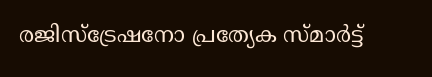രജിസ്ട്രേഷനോ പ്രത്യേക സ്മാർട്ട്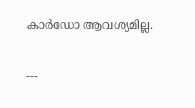കാർഡോ ആവശ്യമില്ല.

---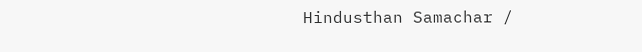Hindusthan Samachar /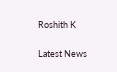Roshith K


Latest News